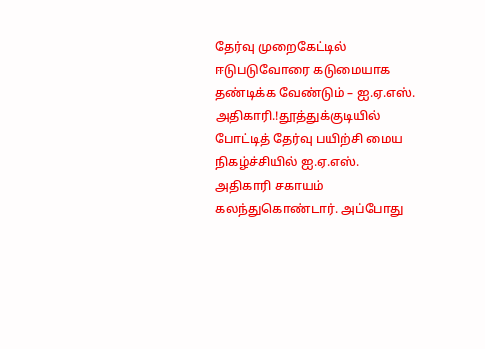தேர்வு முறைகேட்டில் ஈடுபடுவோரை கடுமையாக தண்டிக்க வேண்டும் – ஐ.ஏ.எஸ். அதிகாரி.!தூத்துக்குடியில் போட்டித் தேர்வு பயிற்சி மைய நிகழ்ச்சியில் ஐ.ஏ.எஸ். அதிகாரி சகாயம் கலந்துகொண்டார். அப்போது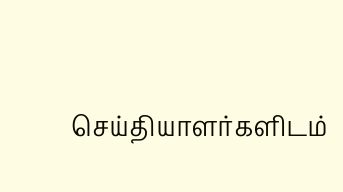செய்தியாளர்களிடம்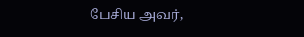பேசிய அவர்,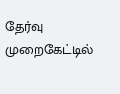தேர்வு முறைகேட்டில்